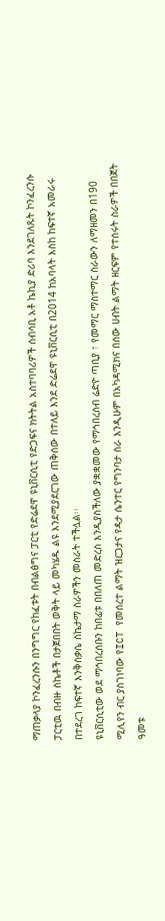ማጠቃላያ ኮንፈረንሱን በንግግር የከፈቱት በብልፅግና ፓርቲ የድሬደዋ ዩኒቨርሲቲ የድጋፍና ክትትል አስተባባሪዎች ሰብሳቢ አቶ ኬኪያ ድሪባ እንደገለጹት ኮንፈረንሱ ፓርቲዉ በብዙ ስኬቶች በታጀበበት ወቅት ላይ መካሄዱ ልዩ እንደሚያደርገው ጠቅሰው በተለይ እንደ ድሬደዋ ዩኒቨርሲቲ በ2014 ከአባላት እስከ ከፍተኛ አመራሩ በተደረገ ከፍተኛ እንቅስቃሴ ስኬታማ ስራዎችን መስራት ተችሏል፡፡
ዩኒቨርሲቲው ወደ ማኅበረሰቡን ከበፊቱ በበለጠ መድረስ እንዲያስችለው ያቋቋመው የማኅበረሰብ ሬድዮ ጣቢያ ፣ የመማር ማስተማር ስራውን ለማዘመን በ190 ሚሊየን ብር ያስገነባው የICT የመሰረተ ልማት ዝርጋታና የዳታ ሴንተር የግንባታ ስራ እንዲሁም በአካዳሚክና በሰው ሀብት ልማት ዘርፍም የተሰሩት ስራዎች በበጀት ዓመቱ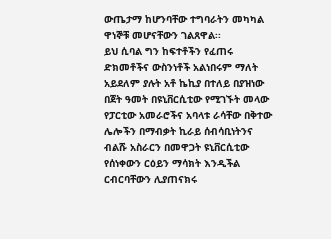ውጤታማ ከሆንባቸው ተግባራትን መካካል ዋነኞቹ መሆናቸውን ገልጸዋል፡፡
ይህ ሲባል ግን ከፍተቶችን የፈጠሩ ድክመቶችና ውስንነቶች አልነበሩም ማለት አይደለም ያሉት አቶ ኬኪያ በተለይ በያዝነው በጀት ዓመት በዩኒቨርሲቲው የሚገኙት መላው የፓርቲው አመራሮችና አባላቱ ራሳቸው በቅተው ሌሎችን በማብቃት ኪራይ ሰብሳቢነትንና ብልሹ አስራርን በመዋጋት ዩኒቨርሲቲው የሰነቀውን ርዕይን ማሳክት እንዲችል ርብርባቸውን ሊያጠናክሩ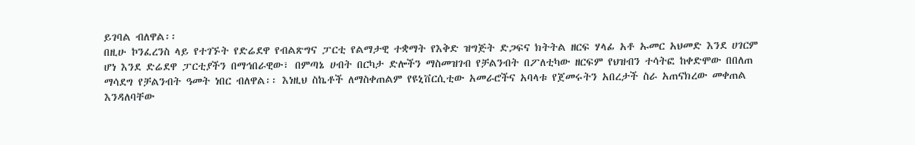ይገባል ብለዋል፡፡
በዚሁ ኮንፈረንስ ላይ የተገኙት የድሬደዋ የብልጽግና ፓርቲ የልማታዊ ተቋማት የእቅድ ዝግጅት ድጋፍና ክትትል ዘርፍ ሃላፊ አቶ ኡመር አህመድ እንደ ሀገርም ሆነ እንደ ድሬደዋ ፓርቲያችን በማኅበራዊው፣ በምጣኔ ሀብት በርካታ ድሎችን ማስመዝገብ የቻልንብት በፖለቲካው ዘርፍም የህዝብን ተሳትፎ ከቀድሞው በበለጠ ማሳደግ የቻልንብት ዓመት ነበር ብለዋል፡፡ እነዚህ ስኬቶች ለማስቀጠልም የዩኒቨርሲቲው አመራሮችና አባላቱ የጀመሩትን አበረታች ስራ አጠናክረው መቀጠል እንዳለባቸው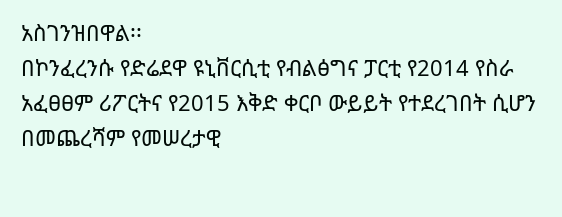አስገንዝበዋል፡፡
በኮንፈረንሱ የድሬደዋ ዩኒቨርሲቲ የብልፅግና ፓርቲ የ2014 የስራ አፈፀፀም ሪፖርትና የ2015 እቅድ ቀርቦ ውይይት የተደረገበት ሲሆን በመጨረሻም የመሠረታዊ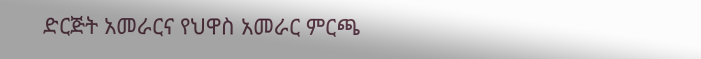ድርጅት አመራርና የህዋስ አመራር ምርጫ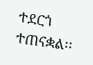ተደርጎ ተጠናቋል፡፡